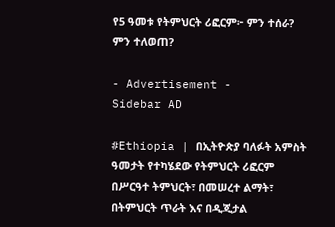የ5 ዓመቱ የትምህርት ሪፎርም፦ ምን ተሰራ? ምን ተለወጠ?

- Advertisement -
Sidebar AD

#Ethiopia | በኢትዮጵያ ባለፉት አምስት ዓመታት የተካሄደው የትምህርት ሪፎርም በሥርዓተ ትምህርት፣ በመሠረተ ልማት፣ በትምህርት ጥራት እና በዲጂታል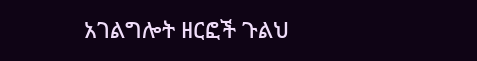አገልግሎት ዘርፎች ጉልህ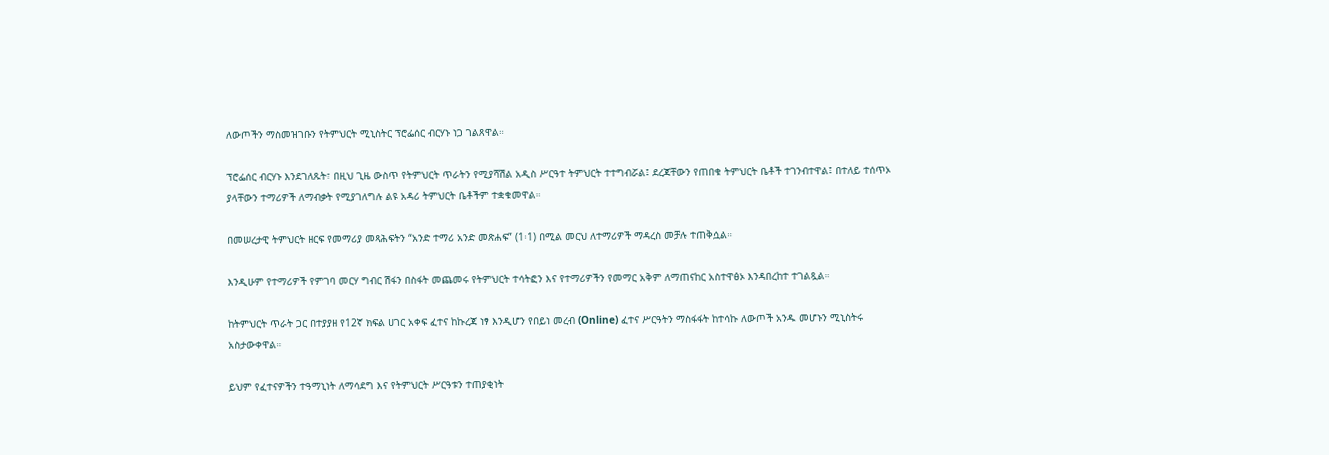ለውጦችን ማስመዝገቡን የትምህርት ሚኒስትር ፕሮፌሰር ብርሃኑ ነጋ ገልጸዋል።

ፕሮፌሰር ብርሃኑ እንደገለጹት፣ በዚህ ጊዜ ውስጥ የትምህርት ጥራትን የሚያሻሽል አዲስ ሥርዓተ ትምህርት ተተግብሯል፤ ደረጃቸውን የጠበቁ ትምህርት ቤቶች ተገንብተዋል፤ በተለይ ተሰጥኦ ያላቸውን ተማሪዎች ለማብቃት የሚያገለግሉ ልዩ አዳሪ ትምህርት ቤቶችም ተቋቁመዋል።

በመሠረታዊ ትምህርት ዘርፍ የመማሪያ መጻሕፍትን “አንድ ተማሪ አንድ መጽሐፍ” (1፡1) በሚል መርህ ለተማሪዎች ማዳረስ መቻሉ ተጠቅሷል።

እንዲሁም የተማሪዎች የምገባ መርሃ ግብር ሽፋን በስፋት መጨመሩ የትምህርት ተሳትፎን እና የተማሪዎችን የመማር አቅም ለማጠናከር አስተዋፅኦ እንዳበረከተ ተገልጿል።

ከትምህርት ጥራት ጋር በተያያዘ የ12ኛ ክፍል ሀገር አቀፍ ፈተና ከኩረጃ ነፃ እንዲሆን የበይነ መረብ (Online) ፈተና ሥርዓትን ማስፋፋት ከተሳኩ ለውጦች አንዱ መሆኑን ሚኒስትሩ አስታውቀዋል።

ይህም የፈተናዎችን ተዓማኒነት ለማሳደግ እና የትምህርት ሥርዓቱን ተጠያቂነት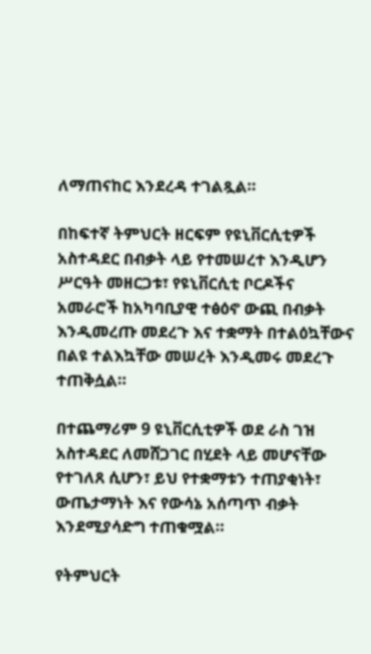ለማጠናከር እንደረዳ ተገልጿል።

በከፍተኛ ትምህርት ዘርፍም የዩኒቨርሲቲዎች አስተዳደር በብቃት ላይ የተመሠረተ እንዲሆን ሥርዓት መዘርጋቱ፣ የዩኒቨርሲቲ ቦርዶችና አመራሮች ከአካባቢያዊ ተፅዕኖ ውጪ በብቃት እንዲመረጡ መደረጉ እና ተቋማት በተልዕኳቸውና በልዩ ተልእኳቸው መሠረት እንዲመሩ መደረጉ ተጠቅሷል።

በተጨማሪም 9 ዩኒቨርሲቲዎች ወደ ራስ ገዝ አስተዳደር ለመሸጋገር በሂደት ላይ መሆናቸው የተገለጸ ሲሆን፣ ይህ የተቋማቱን ተጠያቂነት፣ ውጤታማነት እና የውሳኔ አሰጣጥ ብቃት እንደሚያሳድግ ተጠቁሟል።

የትምህርት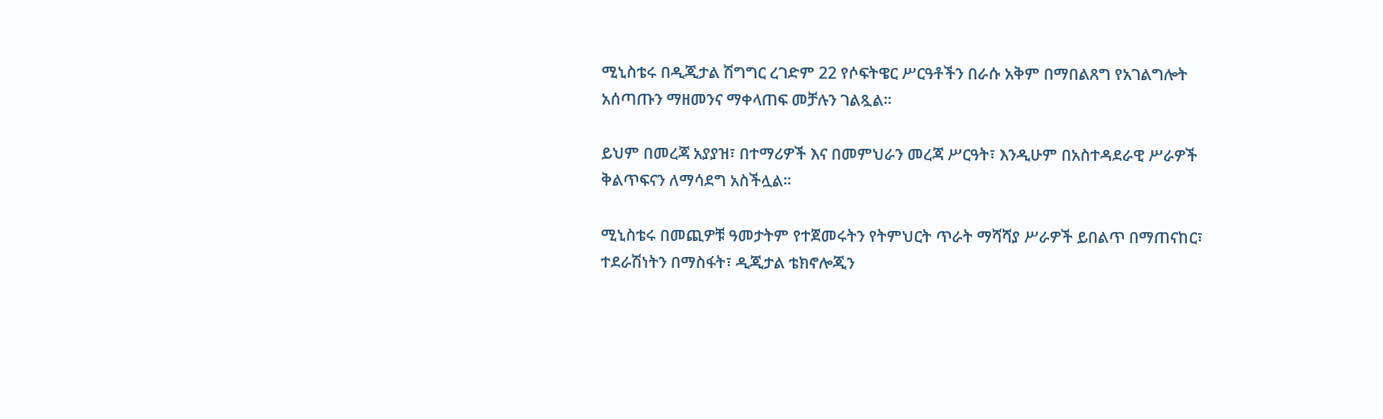ሚኒስቴሩ በዲጂታል ሽግግር ረገድም 22 የሶፍትዌር ሥርዓቶችን በራሱ አቅም በማበልጸግ የአገልግሎት አሰጣጡን ማዘመንና ማቀላጠፍ መቻሉን ገልጿል።

ይህም በመረጃ አያያዝ፣ በተማሪዎች እና በመምህራን መረጃ ሥርዓት፣ እንዲሁም በአስተዳደራዊ ሥራዎች ቅልጥፍናን ለማሳደግ አስችሏል።

ሚኒስቴሩ በመጪዎቹ ዓመታትም የተጀመሩትን የትምህርት ጥራት ማሻሻያ ሥራዎች ይበልጥ በማጠናከር፣ ተደራሽነትን በማስፋት፣ ዲጂታል ቴክኖሎጂን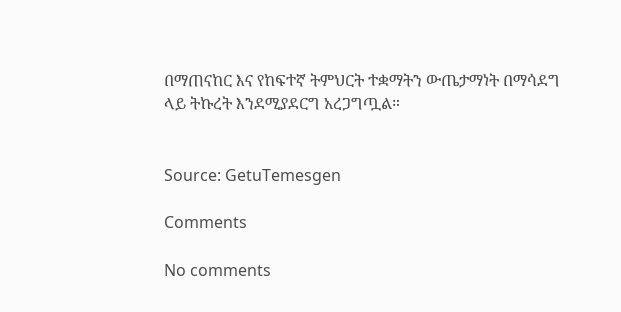በማጠናከር እና የከፍተኛ ትምህርት ተቋማትን ውጤታማነት በማሳደግ ላይ ትኩረት እንደሚያደርግ አረጋግጧል።


Source: GetuTemesgen

Comments

No comments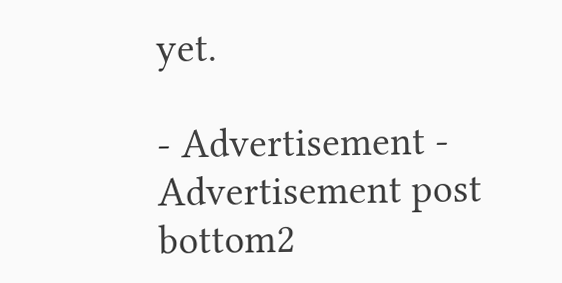yet.

- Advertisement -
Advertisement post bottom2